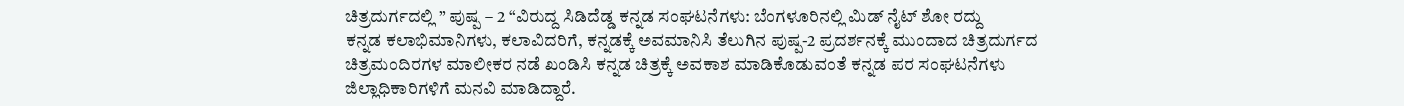ಚಿತ್ರದುರ್ಗದಲ್ಲಿ ” ಪುಷ್ಪ – 2 “ವಿರುದ್ದ ಸಿಡಿದೆಡ್ಡ ಕನ್ನಡ ಸಂಘಟನೆಗಳು: ಬೆಂಗಳೂರಿನಲ್ಲಿ ಮಿಡ್ ನೈಟ್ ಶೋ ರದ್ದು
ಕನ್ನಡ ಕಲಾಭಿಮಾನಿಗಳು, ಕಲಾವಿದರಿಗೆ, ಕನ್ನಡಕ್ಕೆ ಅವಮಾನಿಸಿ ತೆಲುಗಿನ ಪುಷ್ಪ-2 ಪ್ರದರ್ಶನಕ್ಕೆ ಮುಂದಾದ ಚಿತ್ರದುರ್ಗದ ಚಿತ್ರಮಂದಿರಗಳ ಮಾಲೀಕರ ನಡೆ ಖಂಡಿಸಿ ಕನ್ನಡ ಚಿತ್ರಕ್ಕೆ ಅವಕಾಶ ಮಾಡಿಕೊಡುವಂತೆ ಕನ್ನಡ ಪರ ಸಂಘಟನೆಗಳು ಜಿಲ್ಲಾಧಿಕಾರಿಗಳಿಗೆ ಮನವಿ ಮಾಡಿದ್ದಾರೆ.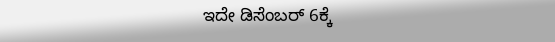ಇದೇ ಡಿಸೆಂಬರ್ 6ಕ್ಕೆ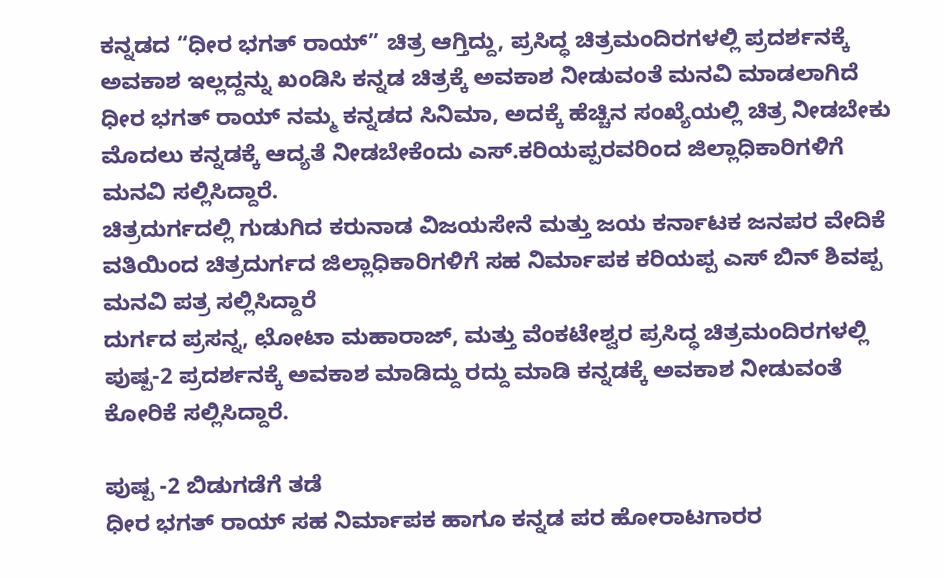ಕನ್ನಡದ “ಧೀರ ಭಗತ್ ರಾಯ್” ಚಿತ್ರ ಆಗ್ತಿದ್ದು, ಪ್ರಸಿದ್ಧ ಚಿತ್ರಮಂದಿರಗಳಲ್ಲಿ ಪ್ರದರ್ಶನಕ್ಕೆ ಅವಕಾಶ ಇಲ್ಲದ್ದನ್ನು ಖಂಡಿಸಿ ಕನ್ನಡ ಚಿತ್ರಕ್ಕೆ ಅವಕಾಶ ನೀಡುವಂತೆ ಮನವಿ ಮಾಡಲಾಗಿದೆ
ಧೀರ ಭಗತ್ ರಾಯ್ ನಮ್ಮ ಕನ್ನಡದ ಸಿನಿಮಾ, ಅದಕ್ಕೆ ಹೆಚ್ಚಿನ ಸಂಖ್ಯೆಯಲ್ಲಿ ಚಿತ್ರ ನೀಡಬೇಕು ಮೊದಲು ಕನ್ನಡಕ್ಕೆ ಆದ್ಯತೆ ನೀಡಬೇಕೆಂದು ಎಸ್.ಕರಿಯಪ್ಪರವರಿಂದ ಜಿಲ್ಲಾಧಿಕಾರಿಗಳಿಗೆ ಮನವಿ ಸಲ್ಲಿಸಿದ್ದಾರೆ.
ಚಿತ್ರದುರ್ಗದಲ್ಲಿ ಗುಡುಗಿದ ಕರುನಾಡ ವಿಜಯಸೇನೆ ಮತ್ತು ಜಯ ಕರ್ನಾಟಕ ಜನಪರ ವೇದಿಕೆ ವತಿಯಿಂದ ಚಿತ್ರದುರ್ಗದ ಜಿಲ್ಲಾಧಿಕಾರಿಗಳಿಗೆ ಸಹ ನಿರ್ಮಾಪಕ ಕರಿಯಪ್ಪ ಎಸ್ ಬಿನ್ ಶಿವಪ್ಪ ಮನವಿ ಪತ್ರ ಸಲ್ಲಿಸಿದ್ದಾರೆ
ದುರ್ಗದ ಪ್ರಸನ್ನ, ಛೋಟಾ ಮಹಾರಾಜ್, ಮತ್ತು ವೆಂಕಟೇಶ್ವರ ಪ್ರಸಿದ್ಧ ಚಿತ್ರಮಂದಿರಗಳಲ್ಲಿ ಪುಷ್ಪ-2 ಪ್ರದರ್ಶನಕ್ಕೆ ಅವಕಾಶ ಮಾಡಿದ್ದು ರದ್ದು ಮಾಡಿ ಕನ್ನಡಕ್ಕೆ ಅವಕಾಶ ನೀಡುವಂತೆ ಕೋರಿಕೆ ಸಲ್ಲಿಸಿದ್ದಾರೆ.

ಪುಷ್ಪ -2 ಬಿಡುಗಡೆಗೆ ತಡೆ
ಧೀರ ಭಗತ್ ರಾಯ್ ಸಹ ನಿರ್ಮಾಪಕ ಹಾಗೂ ಕನ್ನಡ ಪರ ಹೋರಾಟಗಾರರ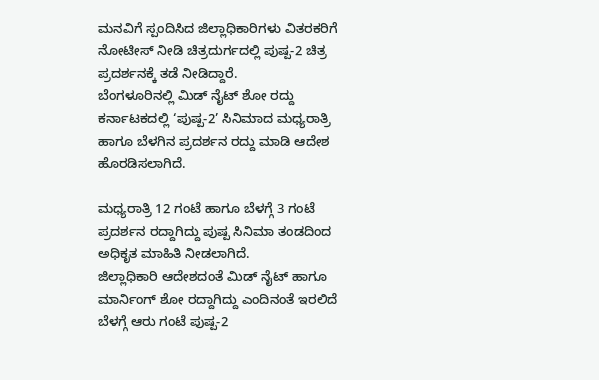ಮನವಿಗೆ ಸ್ಪಂದಿಸಿದ ಜಿಲ್ಲಾಧಿಕಾರಿಗಳು ವಿತರಕರಿಗೆ ನೋಟೀಸ್ ನೀಡಿ ಚಿತ್ರದುರ್ಗದಲ್ಲಿ ಪುಷ್ಪ-2 ಚಿತ್ರ ಪ್ರದರ್ಶನಕ್ಕೆ ತಡೆ ನೀಡಿದ್ದಾರೆ.
ಬೆಂಗಳೂರಿನಲ್ಲಿ ಮಿಡ್ ನೈಟ್ ಶೋ ರದ್ದು
ಕರ್ನಾಟಕದಲ್ಲಿ ‘ಪುಷ್ಪ-2’ ಸಿನಿಮಾದ ಮಧ್ಯರಾತ್ರಿ ಹಾಗೂ ಬೆಳಗಿನ ಪ್ರದರ್ಶನ ರದ್ದು ಮಾಡಿ ಆದೇಶ ಹೊರಡಿಸಲಾಗಿದೆ.

ಮಧ್ಯರಾತ್ರಿ 12 ಗಂಟೆ ಹಾಗೂ ಬೆಳಗ್ಗೆ 3 ಗಂಟೆ ಪ್ರದರ್ಶನ ರದ್ದಾಗಿದ್ದು ಪುಷ್ಪ ಸಿನಿಮಾ ತಂಡದಿಂದ ಅಧಿಕೃತ ಮಾಹಿತಿ ನೀಡಲಾಗಿದೆ.
ಜಿಲ್ಲಾಧಿಕಾರಿ ಆದೇಶದಂತೆ ಮಿಡ್ ನೈಟ್ ಹಾಗೂ ಮಾರ್ನಿಂಗ್ ಶೋ ರದ್ದಾಗಿದ್ದು ಎಂದಿನಂತೆ ಇರಲಿದೆ ಬೆಳಗ್ಗೆ ಆರು ಗಂಟೆ ಪುಷ್ಪ-2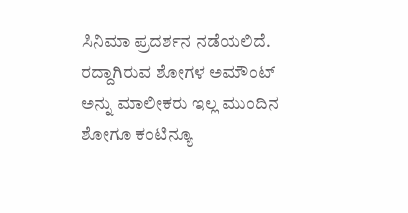ಸಿನಿಮಾ ಪ್ರದರ್ಶನ ನಡೆಯಲಿದೆ. ರದ್ದಾಗಿರುವ ಶೋಗಳ ಅಮೌಂಟ್ ಅನ್ನು ಮಾಲೀಕರು ಇಲ್ಲ ಮುಂದಿನ ಶೋಗೂ ಕಂಟಿನ್ಯೂ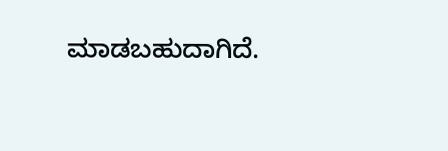ಮಾಡಬಹುದಾಗಿದೆ.